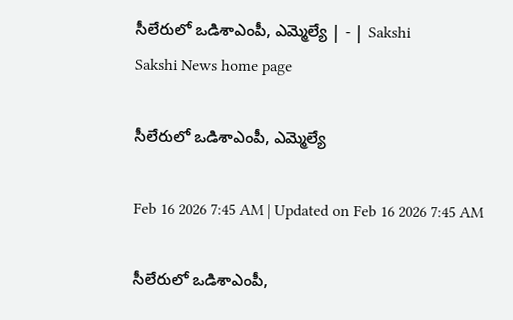సీలేరులో ఒడిశాఎంపీ, ఎమ్మెల్యే | - | Sakshi
Sakshi News home page

సీలేరులో ఒడిశాఎంపీ, ఎమ్మెల్యే

Feb 16 2026 7:45 AM | Updated on Feb 16 2026 7:45 AM

సీలేరులో ఒడిశాఎంపీ,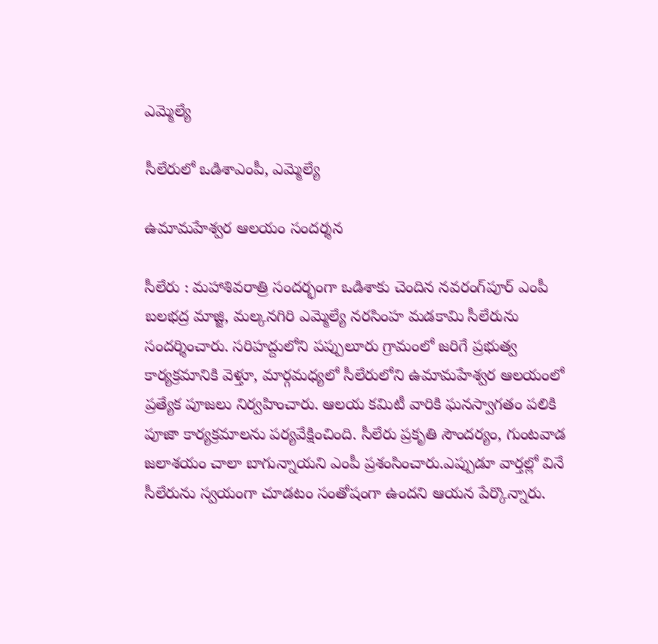ఎమ్మెల్యే

సీలేరులో ఒడిశాఎంపీ, ఎమ్మెల్యే

ఉమామహేశ్వర ఆలయం సందర్శన

సీలేరు : మహాశివరాత్రి సందర్భంగా ఒడిశాకు చెందిన నవరంగ్‌పూర్‌ ఎంపీ బలభద్ర మాజ్జి, మల్కనగిరి ఎమ్మెల్యే నరసింహ మడకామి సీలేరును సందర్శించారు. సరిహద్దులోని పప్పులూరు గ్రామంలో జరిగే ప్రభుత్వ కార్యక్రమానికి వెళ్తూ, మార్గమధ్యలో సీలేరులోని ఉమామహేశ్వర ఆలయంలో ప్రత్యేక పూజలు నిర్వహించారు. ఆలయ కమిటీ వారికి ఘనస్వాగతం పలికి పూజా కార్యక్రమాలను పర్యవేక్షించింది. సీలేరు ప్రకృతి సౌందర్యం, గుంటవాడ జలాశయం చాలా బాగున్నాయని ఎంపీ ప్రశంసించారు.ఎప్పుడూ వార్తల్లో వినే సీలేరును స్వయంగా చూడటం సంతోషంగా ఉందని ఆయన పేర్కొన్నారు.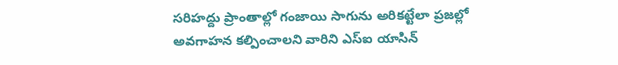సరిహద్దు ప్రాంతాల్లో గంజాయి సాగును అరికట్టేలా ప్రజల్లో అవగాహన కల్పించాలని వారిని ఎస్‌ఐ యాసిన్‌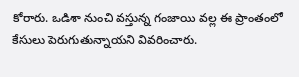కోరారు. ఒడిశా నుంచి వస్తున్న గంజాయి వల్ల ఈ ప్రాంతంలో కేసులు పెరుగుతున్నాయని వివరించారు.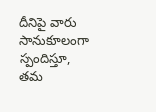దీనిపై వారు సానుకూలంగా స్పందిస్తూ, తమ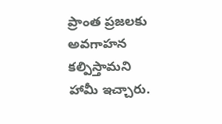ప్రాంత ప్రజలకు అవగాహన కల్పిస్తామని హామీ ఇచ్చారు.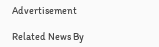Advertisement

Related News By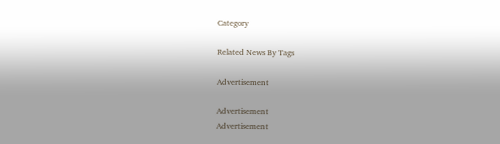Category

Related News By Tags

Advertisement

Advertisement
Advertisement